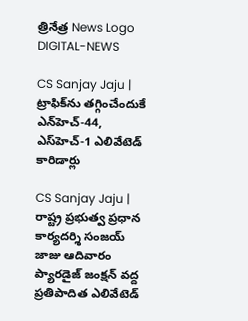త్రినేత్ర News Logo
DIGITAL-NEWS

CS Sanjay Jaju | ట్రాఫిక్‌ను త‌గ్గించేందుకే ఎన్‌హెచ్-44, ఎస్‌హెచ్‌-1 ఎలివేటెడ్ కారిడార్లు

CS Sanjay Jaju | రాష్ట్ర ప్రభుత్వ ప్రధాన కార్యదర్శి సంజయ్ జాజు ఆదివారం ప్యారడైజ్ జంక్షన్ వద్ద ప్రతిపాదిత ఎలివేటెడ్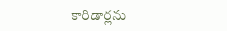కారిడార్లను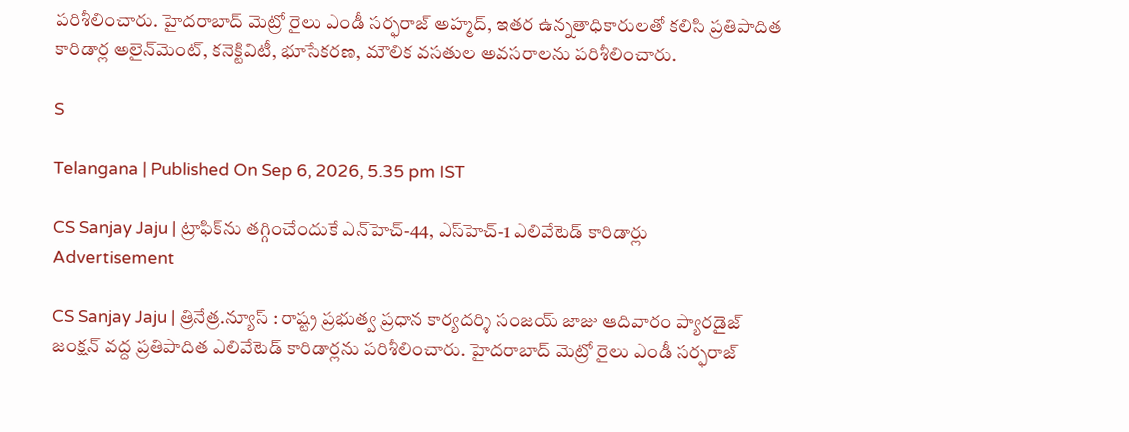పరిశీలించారు. హైదరాబాద్ మెట్రో రైలు ఎండీ సర్ఫరాజ్ అహ్మద్, ఇతర ఉన్నతాధికారులతో కలిసి ప్రతిపాదిత కారిడార్ల అలైన్‌మెంట్, కనెక్టివిటీ, భూసేకరణ, మౌలిక వసతుల అవసరాలను పరిశీలించారు.

S

Telangana | Published On Sep 6, 2026, 5.35 pm IST

CS Sanjay Jaju | ట్రాఫిక్‌ను త‌గ్గించేందుకే ఎన్‌హెచ్-44, ఎస్‌హెచ్‌-1 ఎలివేటెడ్ కారిడార్లు
Advertisement

CS Sanjay Jaju | త్రినేత్ర‌.న్యూస్ : రాష్ట్ర ప్రభుత్వ ప్రధాన కార్యదర్శి సంజయ్ జాజు ఆదివారం ప్యారడైజ్ జంక్షన్ వద్ద ప్రతిపాదిత ఎలివేటెడ్ కారిడార్లను పరిశీలించారు. హైదరాబాద్ మెట్రో రైలు ఎండీ సర్ఫరాజ్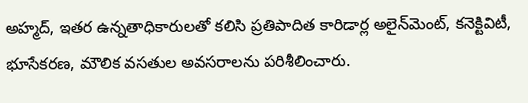అహ్మద్, ఇతర ఉన్నతాధికారులతో కలిసి ప్రతిపాదిత కారిడార్ల అలైన్‌మెంట్, కనెక్టివిటీ, భూసేకరణ, మౌలిక వసతుల అవసరాలను పరిశీలించారు.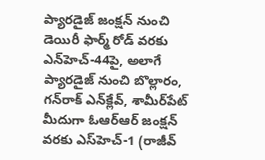ప్యారడైజ్ జంక్షన్ నుంచి డెయిరీ ఫార్మ్ రోడ్ వరకు ఎన్‌హెచ్‌-44పై, అలాగే ప్యారడైజ్ నుంచి బొల్లారం, గన్‌రాక్ ఎన్‌క్లేవ్, శామీర్‌పేట్ మీదుగా ఓఆర్ఆర్ జంక్షన్ వరకు ఎస్‌హెచ్‌-1 (రాజీవ్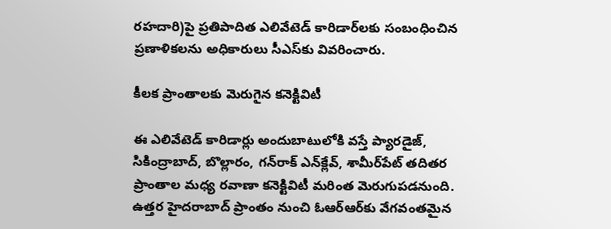రహదారి)పై ప్రతిపాదిత ఎలివేటెడ్ కారిడార్‌లకు సంబంధించిన ప్రణాళికలను అధికారులు సీఎస్‌కు వివరించారు.

కీలక ప్రాంతాలకు మెరుగైన కనెక్టివిటీ

ఈ ఎలివేటెడ్ కారిడార్లు అందుబాటులోకి వస్తే ప్యారడైజ్, సికింద్రాబాద్, బొల్లారం, గన్‌రాక్ ఎన్‌క్లేవ్, శామీర్‌పేట్ తదితర ప్రాంతాల మధ్య రవాణా కనెక్టివిటీ మరింత మెరుగుపడనుంది. ఉత్తర హైదరాబాద్ ప్రాంతం నుంచి ఓఆర్ఆర్‌కు వేగవంతమైన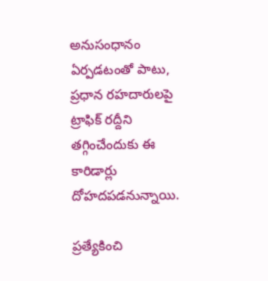అనుసంధానం ఏర్పడటంతో పాటు, ప్రధాన రహదారులపై ట్రాఫిక్ రద్దీని తగ్గించేందుకు ఈ కారిడార్లు దోహదపడనున్నాయి.

ప్రత్యేకించి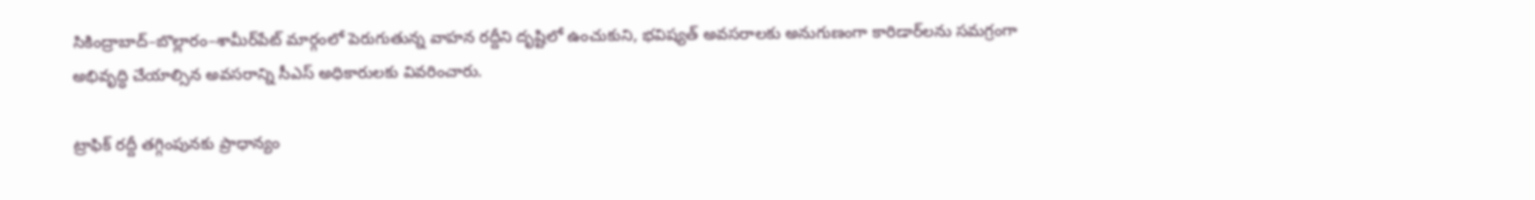సికింద్రాబాద్–బొల్లారం–శామీర్‌పేట్ మార్గంలో పెరుగుతున్న వాహన రద్దీని దృష్టిలో ఉంచుకుని, భవిష్యత్ అవసరాలకు అనుగుణంగా కారిడార్‌లను సమగ్రంగా అభివృద్ధి చేయాల్సిన అవసరాన్ని సీఎస్ అధికారులకు వివరించారు.

ట్రాఫిక్ రద్దీ తగ్గింపునకు ప్రాధాన్యం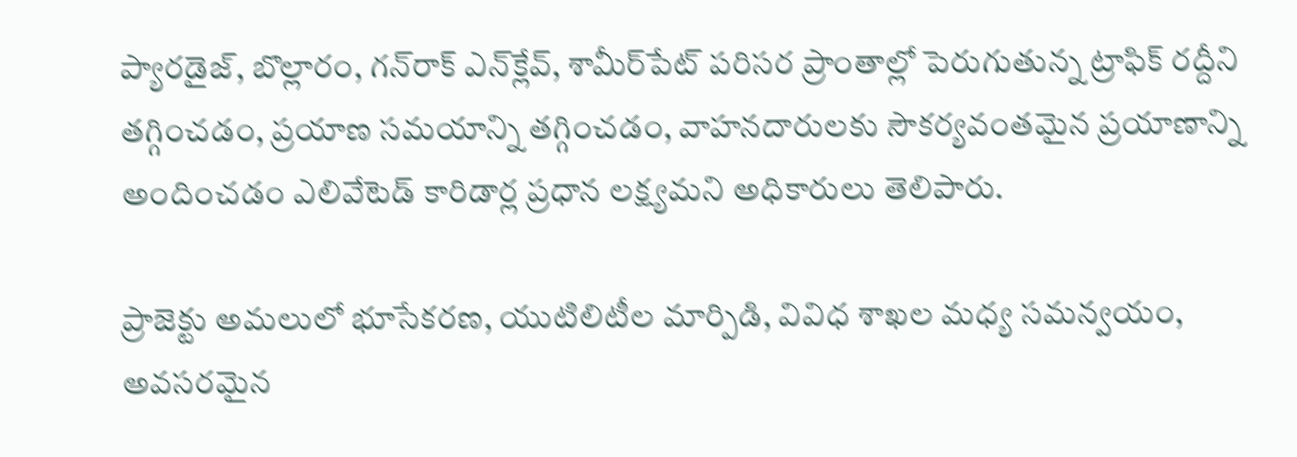ప్యారడైజ్, బొల్లారం, గన్‌రాక్ ఎన్‌క్లేవ్, శామీర్‌పేట్ పరిసర ప్రాంతాల్లో పెరుగుతున్న ట్రాఫిక్ రద్దీని తగ్గించడం, ప్రయాణ సమయాన్ని తగ్గించడం, వాహనదారులకు సౌకర్యవంతమైన ప్రయాణాన్ని అందించడం ఎలివేటెడ్ కారిడార్ల ప్రధాన లక్ష్యమని అధికారులు తెలిపారు.

ప్రాజెక్టు అమలులో భూసేకరణ, యుటిలిటీల మార్పిడి, వివిధ శాఖల మధ్య సమన్వయం, అవసరమైన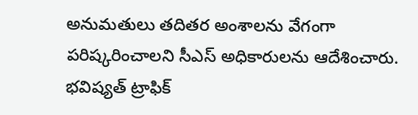అనుమతులు తదితర అంశాలను వేగంగా పరిష్కరించాలని సీఎస్ అధికారులను ఆదేశించారు. భవిష్యత్ ట్రాఫిక్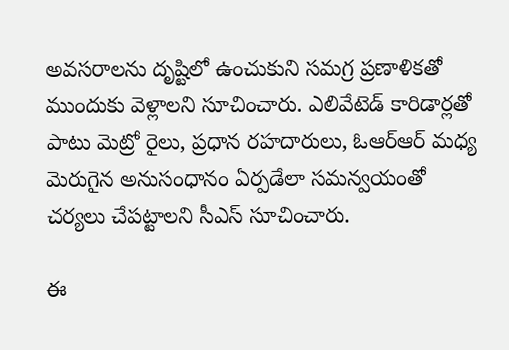అవసరాలను దృష్టిలో ఉంచుకుని సమగ్ర ప్రణాళికతో ముందుకు వెళ్లాలని సూచించారు. ఎలివేటెడ్ కారిడార్లతో పాటు మెట్రో రైలు, ప్రధాన రహదారులు, ఓఆర్ఆర్ మధ్య మెరుగైన అనుసంధానం ఏర్పడేలా సమన్వయంతో చర్యలు చేపట్టాలని సీఎస్ సూచించారు.

ఈ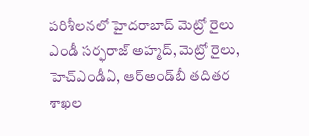పరిశీలనలో హైదరాబాద్ మెట్రో రైలు ఎండీ సర్ఫరాజ్ అహ్మద్, మెట్రో రైలు, హెచ్‌ఎండీఏ, ఆర్‌అండ్‌బీ తదితర శాఖల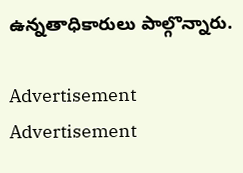ఉన్నతాధికారులు పాల్గొన్నారు.

Advertisement
Advertisement